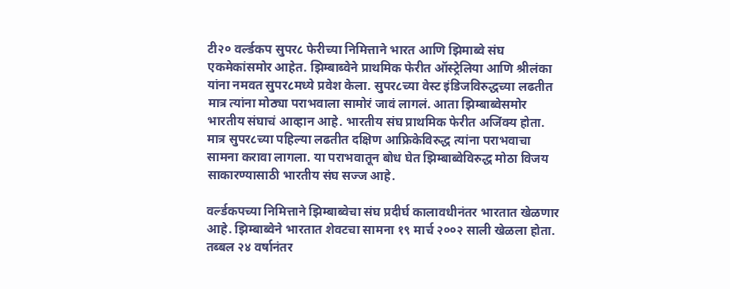टी२० वर्ल्डकप सुपर८ फेरीच्या निमित्ताने भारत आणि झिमाब्वे संघ एकमेकांसमोर आहेत. झिम्बाब्वेने प्राथमिक फेरीत ऑस्ट्रेलिया आणि श्रीलंका यांना नमवत सुपर८मध्ये प्रवेश केला. सुपर८च्या वेस्ट इंडिजविरुद्धच्या लढतीत मात्र त्यांना मोठ्या पराभवाला सामोरं जावं लागलं. आता झिम्बाब्वेसमोर भारतीय संघाचं आव्हान आहे. भारतीय संघ प्राथमिक फेरीत अजिंक्य होता. मात्र सुपर८च्या पहिल्या लढतीत दक्षिण आफ्रिकेविरुद्ध त्यांना पराभवाचा सामना करावा लागला. या पराभवातून बोध घेत झिम्बाब्वेविरुद्ध मोठा विजय साकारण्यासाठी भारतीय संघ सज्ज आहे.

वर्ल्डकपच्या निमित्ताने झिम्बाब्वेचा संघ प्रदीर्घ कालावधीनंतर भारतात खेळणार आहे. झिम्बाब्वेने भारतात शेवटचा सामना १९ मार्च २००२ साली खेळला होता. तब्बल २४ वर्षानंतर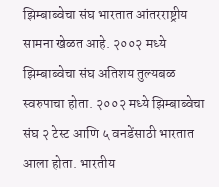झिम्बाब्वेचा संघ भारतात आंतरराष्ट्रीय सामना खेळत आहे. २००२ मध्ये झिम्बाब्वेचा संघ अतिशय तुल्यबळ स्वरुपाचा होता. २००२ मध्ये झिम्बाब्वेचा संघ २ टेस्ट आणि ५ वनडेंसाठी भारतात आला होता. भारतीय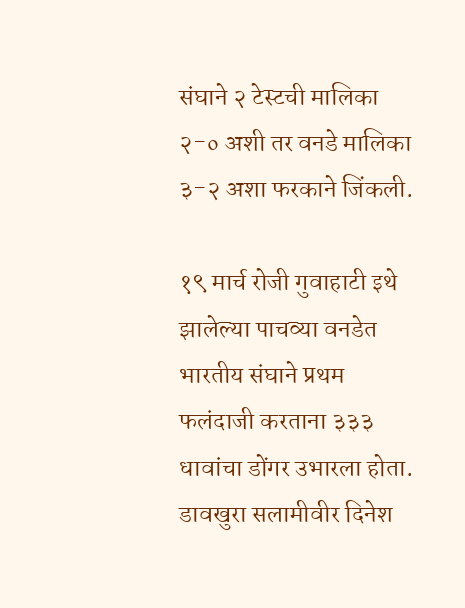संघाने २ टेस्टची मालिका २-० अशी तर वनडे मालिका ३-२ अशा फरकाने जिंकली.

१९ मार्च रोजी गुवाहाटी इथे झालेल्या पाचव्या वनडेत भारतीय संघाने प्रथम फलंदाजी करताना ३३३ धावांचा डोंगर उभारला होता. डावखुरा सलामीवीर दिनेश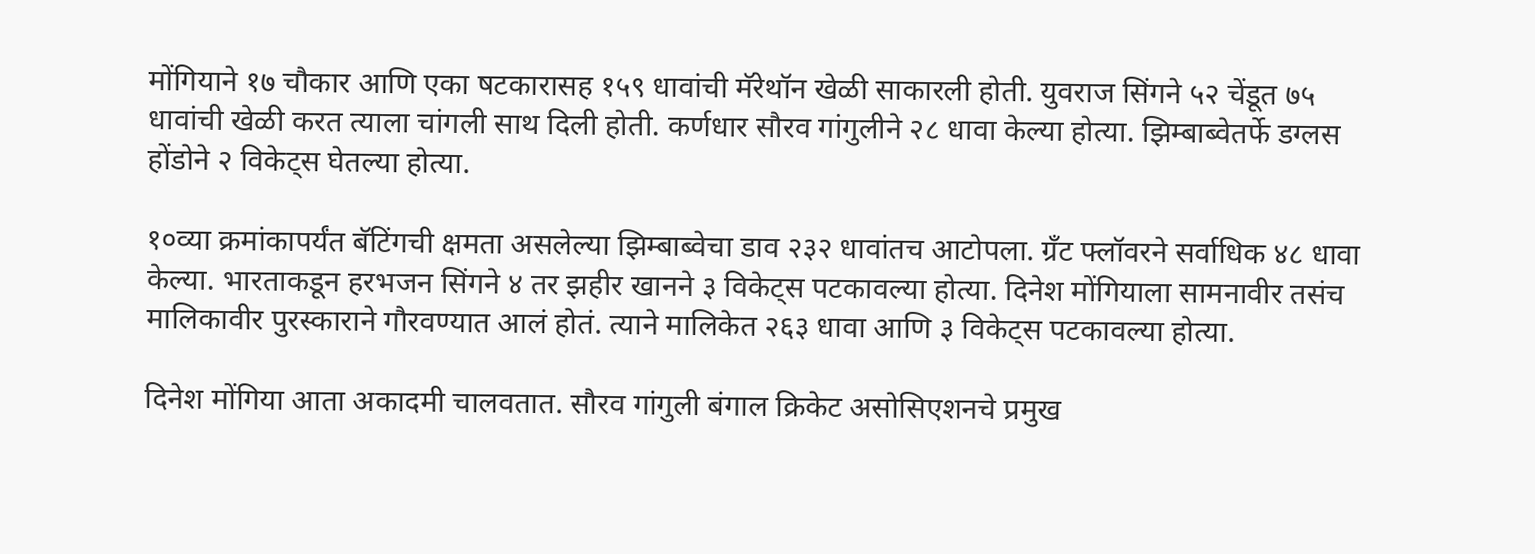मोंगियाने १७ चौकार आणि एका षटकारासह १५९ धावांची मॅरेथॉन खेळी साकारली होती. युवराज सिंगने ५२ चेंडूत ७५ धावांची खेळी करत त्याला चांगली साथ दिली होती. कर्णधार सौरव गांगुलीने २८ धावा केल्या होत्या. झिम्बाब्वेतर्फे डग्लस होंडोने २ विकेट्स घेतल्या होत्या.

१०व्या क्रमांकापर्यंत बॅटिंगची क्षमता असलेल्या झिम्बाब्वेचा डाव २३२ धावांतच आटोपला. ग्रँट फ्लॉवरने सर्वाधिक ४८ धावा केल्या. भारताकडून हरभजन सिंगने ४ तर झहीर खानने ३ विकेट्स पटकावल्या होत्या. दिनेश मोंगियाला सामनावीर तसंच मालिकावीर पुरस्काराने गौरवण्यात आलं होतं. त्याने मालिकेत २६३ धावा आणि ३ विकेट्स पटकावल्या होत्या.

दिनेश मोंगिया आता अकादमी चालवतात. सौरव गांगुली बंगाल क्रिकेट असोसिएशनचे प्रमुख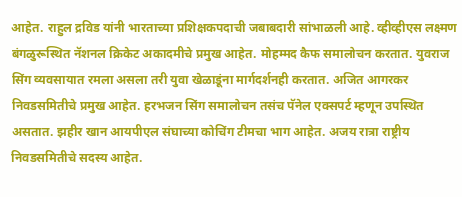आहेत. राहुल द्रविड यांनी भारताच्या प्रशिक्षकपदाची जबाबदारी सांभाळली आहे. व्हीव्हीएस लक्ष्मण बंगळुरूस्थित नॅशनल क्रिकेट अकादमीचे प्रमुख आहेत. मोहम्मद कैफ समालोचन करतात. युवराज सिंग व्यवसायात रमला असला तरी युवा खेळाडूंना मार्गदर्शनही करतात. अजित आगरकर निवडसमितीचे प्रमुख आहेत. हरभजन सिंग समालोचन तसंच पॅनेल एक्सपर्ट म्हणून उपस्थित असतात. झहीर खान आयपीएल संघाच्या कोचिंग टीमचा भाग आहेत. अजय रात्रा राष्ट्रीय निवडसमितीचे सदस्य आहेत.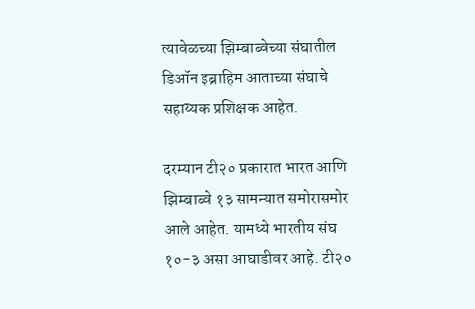त्यावेळच्या झिम्बाब्वेच्या संघातील डिऑन इब्राहिम आताच्या संघाचे सहाय्यक प्रशिक्षक आहेत.

दरम्यान टी२० प्रकारात भारत आणि झिम्बाब्वे १३ सामन्यात समोरासमोर आले आहेत. यामध्ये भारतीय संघ १०-३ असा आघाडीवर आहे. टी२०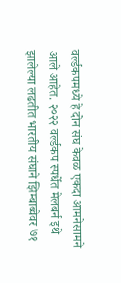वर्ल्डकपमध्ये हे दोन संघ केवळ एकदा आमनेसामने आले आहेत. २०२२ वर्ल्डकप स्पर्धेत मेलबर्न इथे झालेल्या लढतीत भारतीय संघाने झिम्बाब्वेवर ७१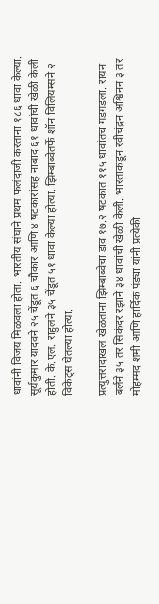धावांनी विजय मिळवला होता. भारतीय संघाने प्रथम फलंदाजी करताना १८६ धावा केल्या. सूर्यकुमार यादवने २५ चेंडूत ६ चौकार आणि ४ षटकारांसह नाबाद ६१ धावांची खेळी केली होती. के.एल. राहुलने ३५ चेंडूत ५१ धावा केल्या होत्या. झिम्बाब्वेतर्फे शॉन विलियम्सने २ विकेट्स घेतल्या होत्या.

प्रत्युत्तरादाखल खेळताना झिम्बाब्वेचा डाव १७.२ षटकात ११५ धावांतच गडगडला. रायन बर्लने ३५ तर सिकंदर रझाने ३४ धावांची खेळी केली. भारताकडून रवीचंद्रन अश्विनन ३ तर मोहम्मद शमी आणि हार्दिक पंड्या यांनी प्रत्येकी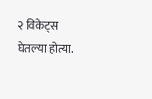२ विकेट्स घेतल्या होत्या.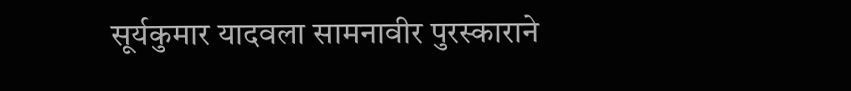सूर्यकुमार यादवला सामनावीर पुरस्काराने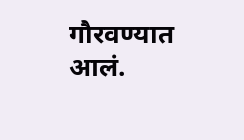गौरवण्यात आलं.